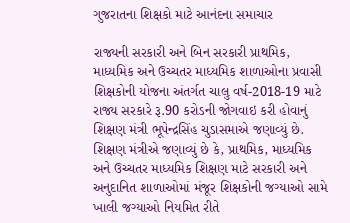ગુજરાતના શિક્ષકો માટે આનંદના સમાચાર

રાજ્યની સરકારી અને બિન સરકારી પ્રાથમિક, માધ્યમિક અને ઉચ્ચતર માધ્યમિક શાળાઓના પ્રવાસી શિક્ષકોની યોજના અંતર્ગત ચાલુ વર્ષ-2018-19 માટે રાજ્ય સરકારે રૂ.90 કરોડની જોગવાઇ કરી હોવાનું શિક્ષણ મંત્રી ભૂપેન્દ્રસિંહ ચુડાસમાએ જણાવ્યું છે. શિક્ષણ મંત્રીએ જણાવ્યું છે કે, પ્રાથમિક, માધ્યમિક અને ઉચ્ચતર માધ્યમિક શિક્ષણ માટે સરકારી અને અનુદાનિત શાળાઓમાં મંજૂર શિક્ષકોની જગ્યાઓ સામે ખાલી જગ્યાઓ નિયમિત રીતે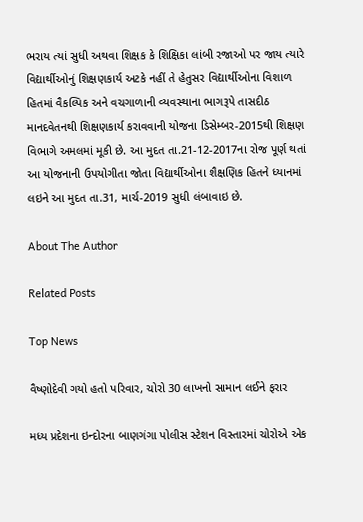ભરાય ત્યાં સુધી અથવા શિક્ષક કે શિક્ષિકા લાંબી રજાઓ પર જાય ત્યારે વિદ્યાર્થીઓનું શિક્ષણકાર્ય અટકે નહીં તે હેતુસર વિદ્યાર્થીઓના વિશાળ હિતમાં વૈકલ્પિક અને વચગાળાની વ્યવસ્થાના ભાગરૂપે તાસદીઠ માનદવેતનથી શિક્ષણકાર્ય કરાવવાની યોજના ડિસેમ્બર-2015થી શિક્ષણ વિભાગે અમલમાં મૂકી છે. આ મુદત તા.21-12-2017ના રોજ પૂર્ણ થતાં આ યોજનાની ઉપયોગીતા જોતા વિદ્યાર્થીઓના શૈક્ષણિક હિતને ધ્યાનમાં લઇને આ મુદત તા.31, માર્ચ-2019 સુધી લંબાવાઇ છે.

About The Author

Related Posts

Top News

વૈષ્ણોદેવી ગયો હતો પરિવાર, ચોરો 30 લાખનો સામાન લઈને ફરાર

મધ્ય પ્રદેશના ઇન્દોરના બાણગંગા પોલીસ સ્ટેશન વિસ્તારમાં ચોરોએ એક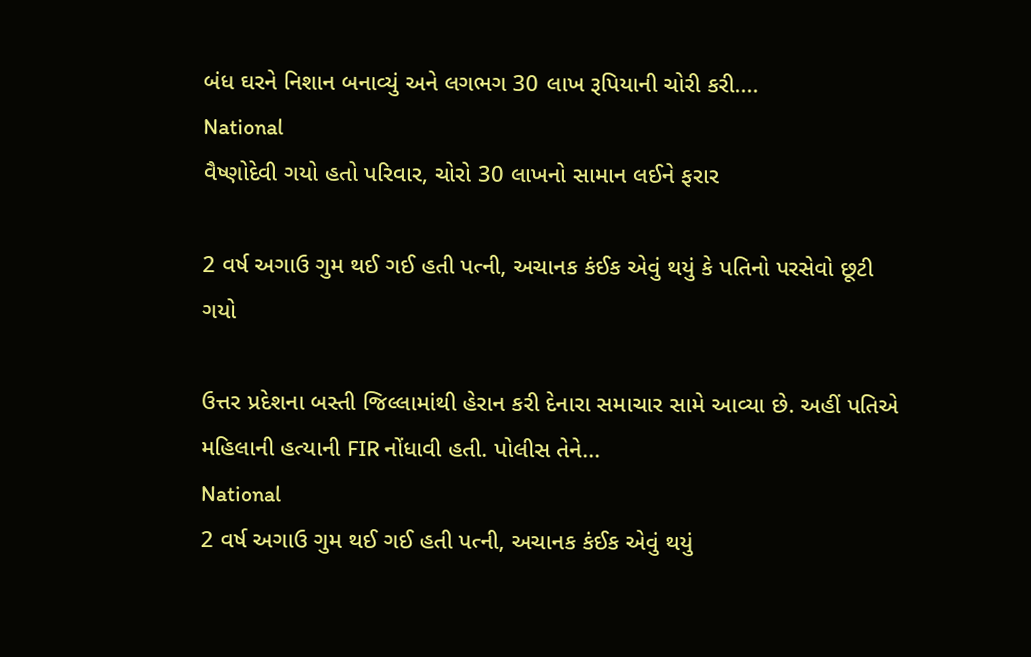બંધ ઘરને નિશાન બનાવ્યું અને લગભગ 30 લાખ રૂપિયાની ચોરી કરી....
National
વૈષ્ણોદેવી ગયો હતો પરિવાર, ચોરો 30 લાખનો સામાન લઈને ફરાર

2 વર્ષ અગાઉ ગુમ થઈ ગઈ હતી પત્ની, અચાનક કંઈક એવું થયું કે પતિનો પરસેવો છૂટી ગયો

ઉત્તર પ્રદેશના બસ્તી જિલ્લામાંથી હેરાન કરી દેનારા સમાચાર સામે આવ્યા છે. અહીં પતિએ મહિલાની હત્યાની FIR નોંધાવી હતી. પોલીસ તેને...
National
2 વર્ષ અગાઉ ગુમ થઈ ગઈ હતી પત્ની, અચાનક કંઈક એવું થયું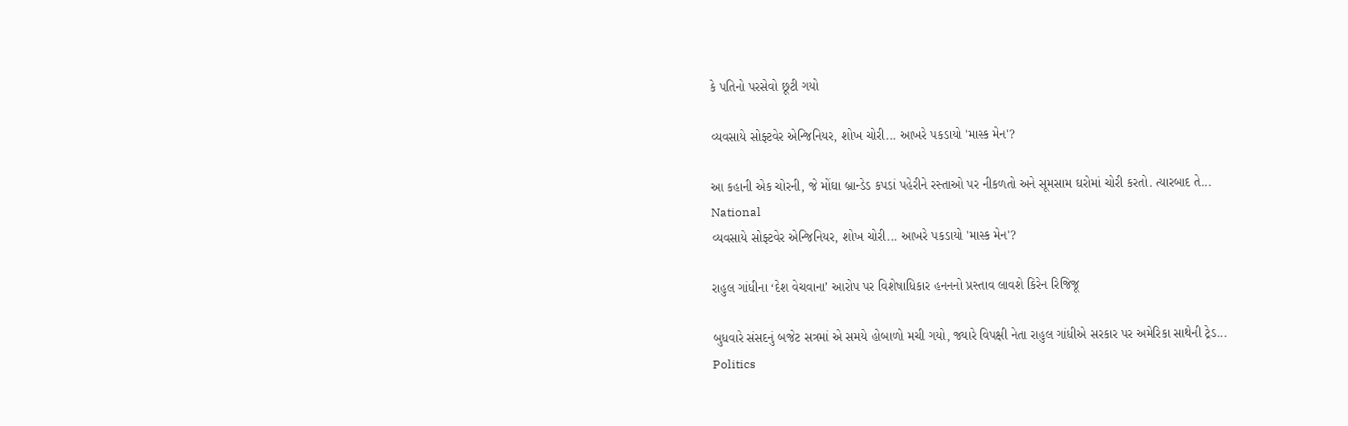કે પતિનો પરસેવો છૂટી ગયો

વ્યવસાયે સોફ્ટવેર એન્જિનિયર, શોખ ચોરી... આખરે પકડાયો 'માસ્ક મેન'?

આ કહાની એક ચોરની, જે મોંઘા બ્રાન્ડેડ કપડાં પહેરીને રસ્તાઓ પર નીકળતો અને સૂમસામ ઘરોમાં ચોરી કરતો. ત્યારબાદ તે...
National
વ્યવસાયે સોફ્ટવેર એન્જિનિયર, શોખ ચોરી... આખરે પકડાયો 'માસ્ક મેન'?

રાહુલ ગાંધીના ‘દેશ વેચવાના’ આરોપ પર વિશેષાધિકાર હનનનો પ્રસ્તાવ લાવશે કિરેન રિજિજૂ

બુધવારે સંસદનું બજેટ સત્રમાં એ સમયે હોબાળો મચી ગયો, જ્યારે વિપક્ષી નેતા રાહુલ ગાંધીએ સરકાર પર અમેરિકા સાથેની ટ્રેડ...
Politics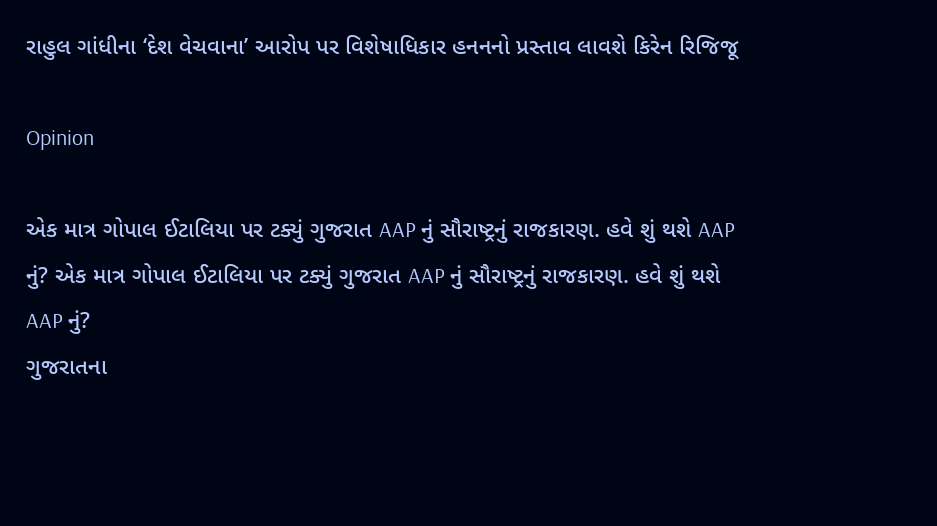રાહુલ ગાંધીના ‘દેશ વેચવાના’ આરોપ પર વિશેષાધિકાર હનનનો પ્રસ્તાવ લાવશે કિરેન રિજિજૂ

Opinion

એક માત્ર ગોપાલ ઈટાલિયા પર ટક્યું ગુજરાત AAP નું સૌરાષ્ટ્રનું રાજકારણ. હવે શું થશે AAP નું? એક માત્ર ગોપાલ ઈટાલિયા પર ટક્યું ગુજરાત AAP નું સૌરાષ્ટ્રનું રાજકારણ. હવે શું થશે AAP નું?
ગુજરાતના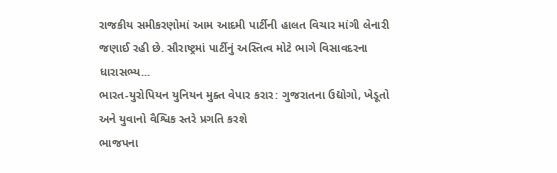રાજકીય સમીકરણોમાં આમ આદમી પાર્ટીની હાલત વિચાર માંગી લેનારી જણાઈ રહી છે. સૌરાષ્ટ્રમાં પાર્ટીનું અસ્તિત્વ મોટે ભાગે વિસાવદરના ધારાસભ્ય...
ભારત-યુરોપિયન યુનિયન મુક્ત વેપાર કરાર: ગુજરાતના ઉદ્યોગો, ખેડૂતો અને યુવાનો વૈશ્વિક સ્તરે પ્રગતિ કરશે
ભાજપના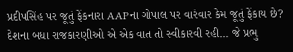પ્રદીપસિંહ પર જૂતું ફેંકનારા AAPના ગોપાલ પર વારંવાર કેમ જૂતું ફેંકાય છે?
દેશના બધા રાજકારણીઓ એ એક વાત તો સ્વીકારવી રહી... જે પ્રભુ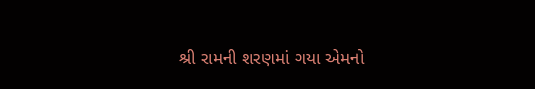શ્રી રામની શરણમાં ગયા એમનો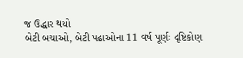જ ઉદ્ધાર થયો
બેટી બચાઓ, બેટી પઢાઓના 11 વર્ષ પૂર્ણઃ દૃષ્ટિકોણ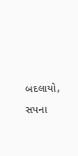બદલાયો, સપના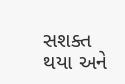સશક્ત થયા અને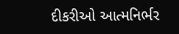દીકરીઓ આત્મનિર્ભર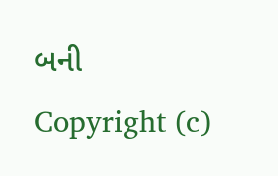બની
Copyright (c)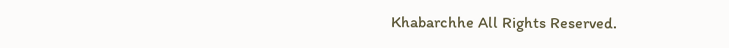Khabarchhe All Rights Reserved.